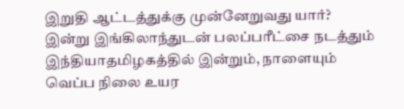இறுதி ஆட்டத்துக்கு முன்னேறுவது யார்? இன்று இங்கிலாந்துடன் பலப்பரீட்சை நடத்தும் இந்தியாதமிழகத்தில் இன்றும், நாளையும் வெப்ப நிலை உயர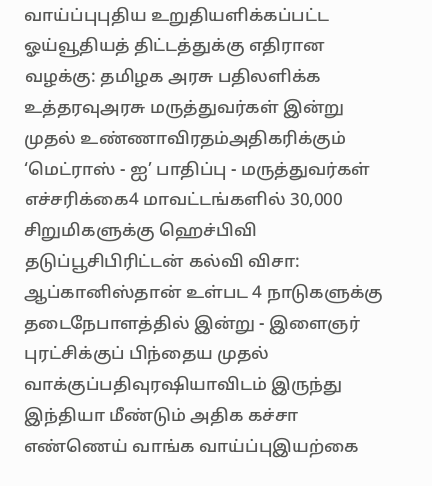வாய்ப்புபுதிய உறுதியளிக்கப்பட்ட ஓய்வூதியத் திட்டத்துக்கு எதிரான வழக்கு: தமிழக அரசு பதிலளிக்க உத்தரவுஅரசு மருத்துவர்கள் இன்று முதல் உண்ணாவிரதம்அதிகரிக்கும் ‘மெட்ராஸ் - ஐ’ பாதிப்பு - மருத்துவர்கள் எச்சரிக்கை4 மாவட்டங்களில் 30,000 சிறுமிகளுக்கு ஹெச்பிவி தடுப்பூசிபிரிட்டன் கல்வி விசா: ஆப்கானிஸ்தான் உள்பட 4 நாடுகளுக்கு தடைநேபாளத்தில் இன்று - இளைஞர் புரட்சிக்குப் பிந்தைய முதல் வாக்குப்பதிவுரஷியாவிடம் இருந்து இந்தியா மீண்டும் அதிக கச்சா எண்ணெய் வாங்க வாய்ப்புஇயற்கை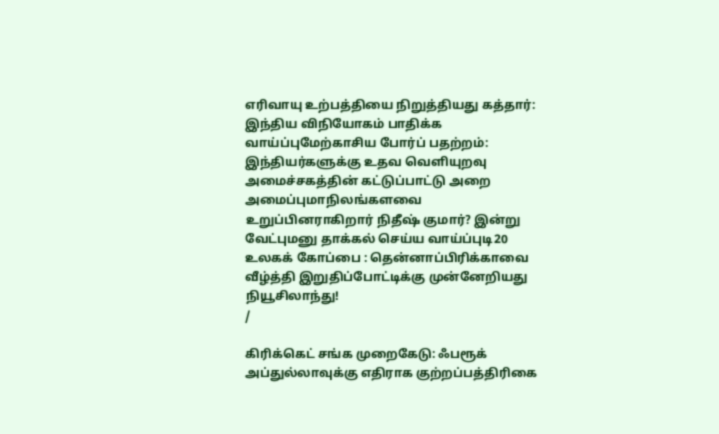எரிவாயு உற்பத்தியை நிறுத்தியது கத்தார்: இந்திய விநியோகம் பாதிக்க வாய்ப்புமேற்காசிய போர்ப் பதற்றம்: இந்தியர்களுக்கு உதவ வெளியுறவு அமைச்சகத்தின் கட்டுப்பாட்டு அறை அமைப்புமாநிலங்களவை உறுப்பினராகிறார் நிதீஷ் குமார்? இன்று வேட்புமனு தாக்கல் செய்ய வாய்ப்புடி20 உலகக் கோப்பை : தென்னாப்பிரிக்காவை வீழ்த்தி இறுதிப்போட்டிக்கு முன்னேறியது நியூசிலாந்து!
/

கிரிக்கெட் சங்க முறைகேடு: ஃபரூக் அப்துல்லாவுக்கு எதிராக குற்றப்பத்திரிகை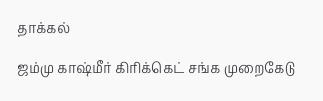தாக்கல்

ஜம்மு காஷ்மீர் கிரிக்கெட் சங்க முறைகேடு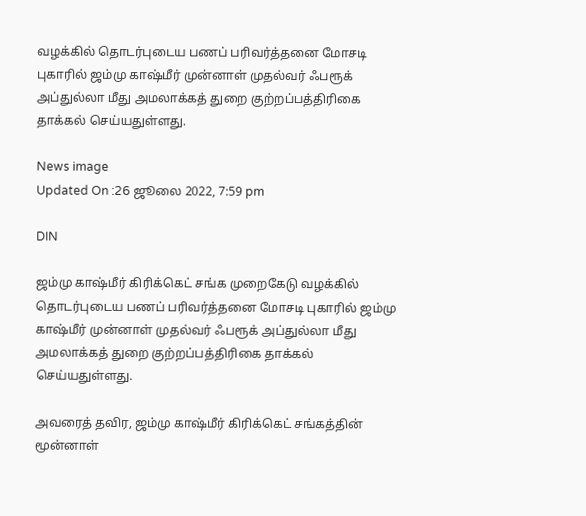வழக்கில் தொடர்புடைய பணப் பரிவர்த்தனை மோசடி புகாரில் ஜம்மு காஷ்மீர் முன்னாள் முதல்வர் ஃபரூக் அப்துல்லா மீது அமலாக்கத் துறை குற்றப்பத்திரிகை தாக்கல் செய்யதுள்ளது.

News image
Updated On :26 ஜூலை 2022, 7:59 pm

DIN

ஜம்மு காஷ்மீர் கிரிக்கெட் சங்க முறைகேடு வழக்கில் தொடர்புடைய பணப் பரிவர்த்தனை மோசடி புகாரில் ஜம்மு காஷ்மீர் முன்னாள் முதல்வர் ஃபரூக் அப்துல்லா மீது அமலாக்கத் துறை குற்றப்பத்திரிகை தாக்கல் செய்யதுள்ளது.

அவரைத் தவிர, ஜம்மு காஷ்மீர் கிரிக்கெட் சங்கத்தின் மூன்னாள்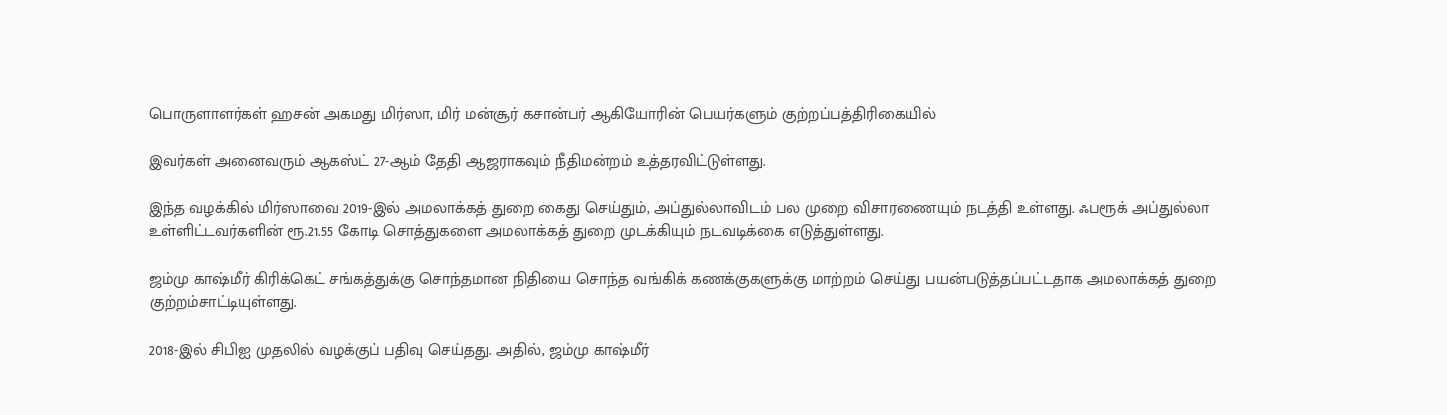பொருளாளர்கள் ஹசன் அகமது மிர்ஸா, மிர் மன்சூர் கசான்பர் ஆகியோரின் பெயர்களும் குற்றப்பத்திரிகையில்

இவர்கள் அனைவரும் ஆகஸ்ட் 27-ஆம் தேதி ஆஜராகவும் நீதிமன்றம் உத்தரவிட்டுள்ளது.

இந்த வழக்கில் மிர்ஸாவை 2019-இல் அமலாக்கத் துறை கைது செய்தும், அப்துல்லாவிடம் பல முறை விசாரணையும் நடத்தி உள்ளது. ஃபரூக் அப்துல்லா உள்ளிட்டவர்களின் ரூ.21.55 கோடி சொத்துகளை அமலாக்கத் துறை முடக்கியும் நடவடிக்கை எடுத்துள்ளது.

ஜம்மு காஷ்மீர் கிரிக்கெட் சங்கத்துக்கு சொந்தமான நிதியை சொந்த வங்கிக் கணக்குகளுக்கு மாற்றம் செய்து பயன்படுத்தப்பட்டதாக அமலாக்கத் துறை குற்றம்சாட்டியுள்ளது.

2018-இல் சிபிஐ முதலில் வழக்குப் பதிவு செய்தது. அதில், ஜம்மு காஷ்மீர்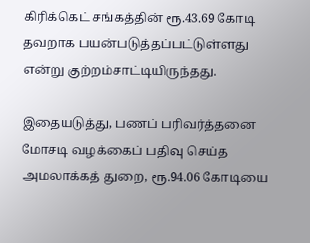கிரிக்கெட் சங்கத்தின் ரூ.43.69 கோடி தவறாக பயன்படுத்தப்பட்டுள்ளது என்று குற்றம்சாட்டியிருந்தது.

இதையடுத்து, பணப் பரிவர்த்தனை மோசடி வழக்கைப் பதிவு செய்த அமலாக்கத் துறை, ரூ.94.06 கோடியை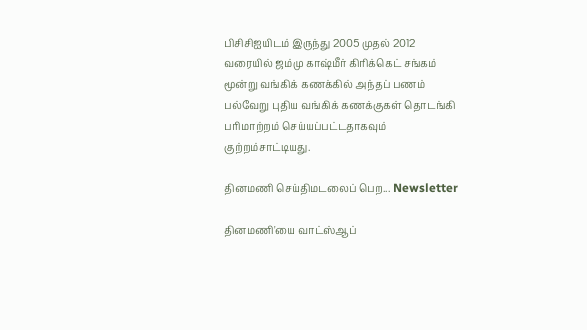பிசிசிஐயிடம் இருந்து 2005 முதல் 2012 வரையில் ஜம்மு காஷ்மீர் கிரிக்கெட் சங்கம் மூன்று வங்கிக் கணக்கில் அந்தப் பணம் பல்வேறு புதிய வங்கிக் கணக்குகள் தொடங்கி பரிமாற்றம் செய்யப்பட்டதாகவும் குற்றம்சாட்டியது.

தினமணி செய்திமடலைப் பெற... Newsletter

தினமணி'யை வாட்ஸ்ஆப்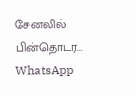சேனலில் பின்தொடர... WhatsApp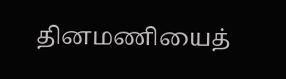தினமணியைத்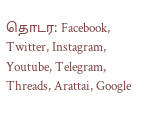தொடர: Facebook, Twitter, Instagram, Youtube, Telegram, Threads, Arattai, Google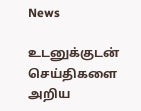News

உடனுக்குடன் செய்திகளை அறிய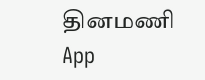தினமணி App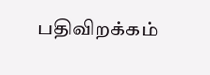பதிவிறக்கம்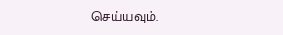செய்யவும்.